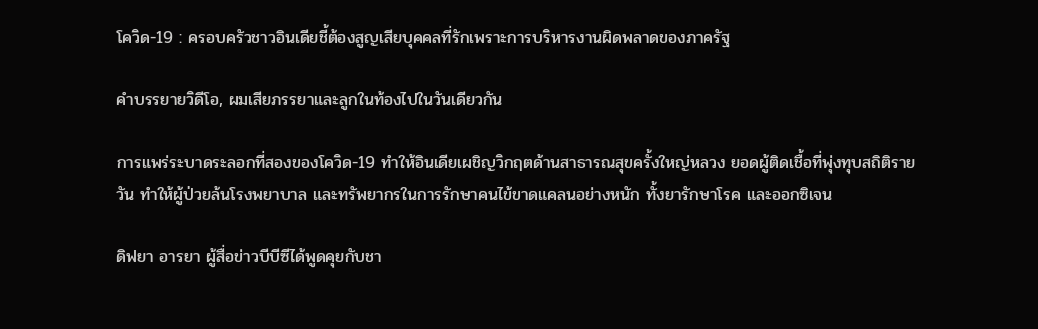โควิด-19 : ครอบครัวชาวอินเดียชี้ต้องสูญเสียบุคคลที่รักเพราะการบริหารงานผิดพลาดของภาครัฐ

คำบรรยายวิดีโอ, ผมเสียภรรยาและลูกในท้องไปในวันเดียวกัน

การแพร่ระบาดระลอกที่สองของโควิด-19 ทำให้อินเดียเผชิญวิกฤตด้านสาธารณสุขครั้งใหญ่หลวง ยอดผู้ติดเชื้อที่พุ่งทุบสถิติรายวัน ทำให้ผู้ป่วยล้นโรงพยาบาล และทรัพยากรในการรักษาคนไข้ขาดแคลนอย่างหนัก ทั้งยารักษาโรค และออกซิเจน

ดิฟยา อารยา ผู้สื่อข่าวบีบีซีได้พูดคุยกับชา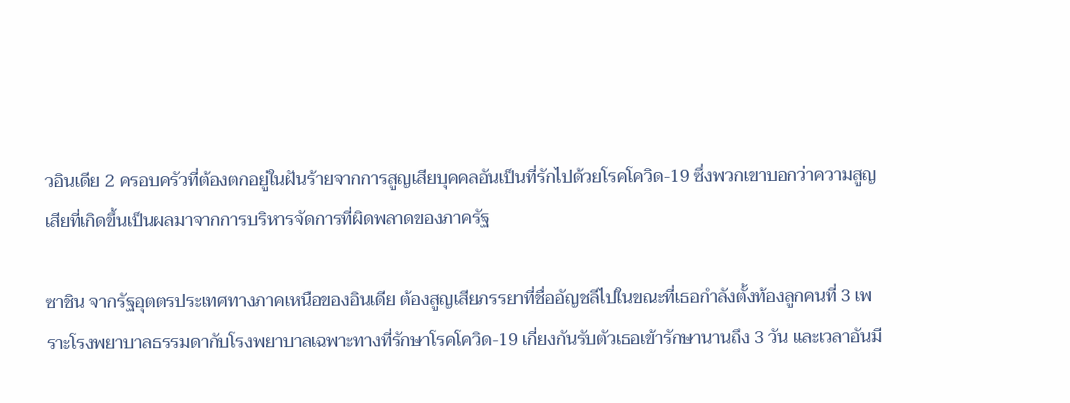วอินเดีย 2 ครอบครัวที่ต้องตกอยู่ในฝันร้ายจากการสูญเสียบุคคลอันเป็นที่รักไปด้วยโรคโควิด-19 ซึ่งพวกเขาบอกว่าความสูญเสียที่เกิดขึ้นเป็นผลมาจากการบริหารจัดการที่ผิดพลาดของภาครัฐ

ซาชิน จากรัฐอุตตรประเทศทางภาคเหนือของอินเดีย ต้องสูญเสียภรรยาที่ชื่ออัญชลีไปในขณะที่เธอกำลังตั้งท้องลูกคนที่ 3 เพราะโรงพยาบาลธรรมดากับโรงพยาบาลเฉพาะทางที่รักษาโรคโควิด-19 เกี่ยงกันรับตัวเธอเข้ารักษานานถึง 3 วัน และเวลาอันมี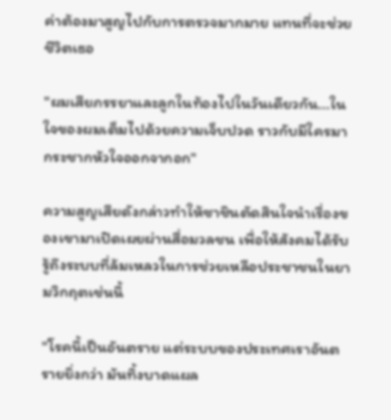ค่าต้องมาสูญไปกับการตรวจมากมาย แทนที่จะช่วยชีวิตเธอ

"ผมเสียภรรยาและลูกในท้องไปในวันเดียวกัน...ในใจของผมเต็มไปด้วยความเจ็บปวด ราวกับมีใครมากระชากหัวใจออกจากอก"

ความสูญเสียดังกล่าวทำให้ซาชินตัดสินใจนำเรื่องของเขามาเปิดเผยผ่านสื่อมวลชน เพื่อให้สังคมได้รับรู้ถึงระบบที่ล้มเหลวในการช่วยเหลือประชาชนในยามวิกฤตเช่นนี้

"โรคนี้เป็นอันตราย แต่ระบบของประเทศเราอันตรายยิ่งกว่า มันทิ้งบาดแผล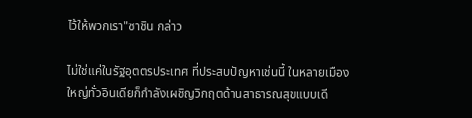ไว้ให้พวกเรา"ซาชิน กล่าว

ไม่ใช่แค่ในรัฐอุตตรประเทศ ที่ประสบปัญหาเช่นนี้ ในหลายเมืองใหญ่ทั่วอินเดียก็กำลังเผชิญวิกฤตด้านสาธารณสุขแบบเดี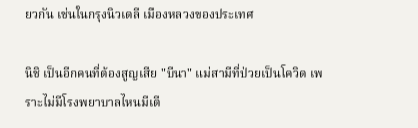ยวกัน เช่นในกรุงนิวเดลี เมืองหลวงของประเทศ

นิชิ เป็นอีกคนที่ต้องสูญเสีย "บีนา" แม่สามีที่ป่วยเป็นโควิด เพราะไม่มีโรงพยาบาลไหนมีเตี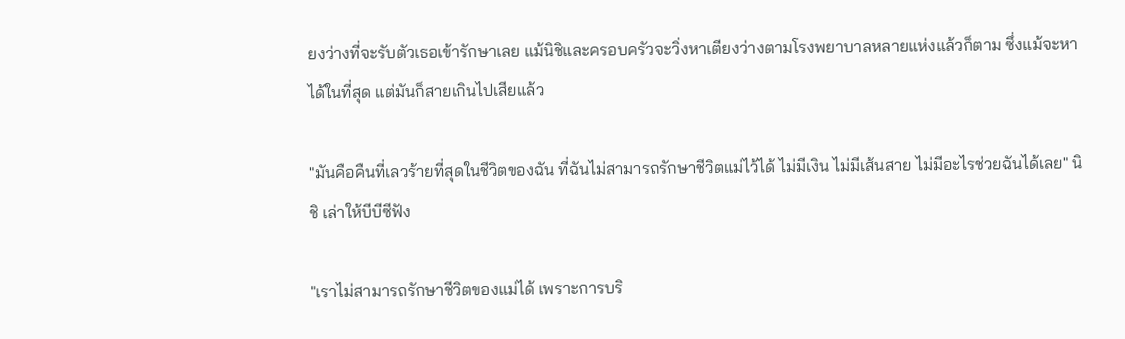ยงว่างที่จะรับตัวเธอเข้ารักษาเลย แม้นิชิและครอบครัวจะวิ่งหาเตียงว่างตามโรงพยาบาลหลายแห่งแล้วก็ตาม ซึ่งแม้จะหาได้ในที่สุด แต่มันก็สายเกินไปเสียแล้ว

"มันคือคืนที่เลวร้ายที่สุดในชีวิตของฉัน ที่ฉันไม่สามารถรักษาชีวิตแม่ไว้ได้ ไม่มีเงิน ไม่มีเส้นสาย ไม่มีอะไรช่วยฉันได้เลย" นิชิ เล่าให้บีบีซีฟัง

"เราไม่สามารถรักษาชีวิตของแม่ได้ เพราะการบริ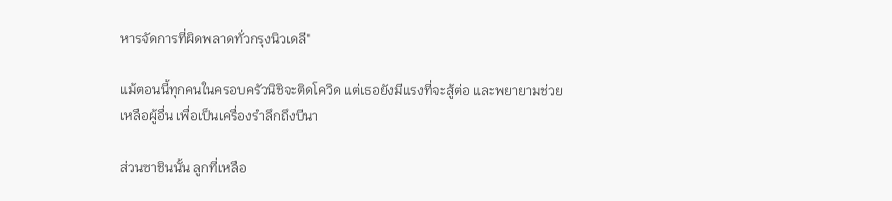หารจัดการที่ผิดพลาดทั่วกรุงนิวเดลี"

แม้ตอนนี้ทุกคนในครอบครัวนิชิจะติดโควิด แต่เธอยังมีแรงที่จะสู้ต่อ และพยายามช่วยเหลือผู้อื่น เพื่อเป็นเครื่องรำลึกถึงบีนา

ส่วนซาชินนั้น ลูกที่เหลือ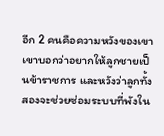อีก 2 คนคือความหวังของเขา เขาบอกว่าอยากให้ลูกชายเป็นข้าราชการ และหวังว่าลูกทั้งสองจะช่วยซ่อมระบบที่พังใน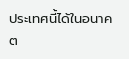ประเทศนี้ได้ในอนาคต